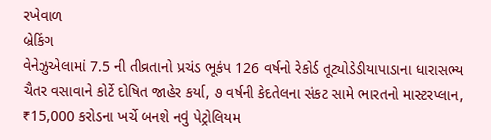રખેવાળ
બ્રેકિંગ
વેનેઝુએલામાં 7.5 ની તીવ્રતાનો પ્રચંડ ભૂકંપ 126 વર્ષનો રેકોર્ડ તૂટ્યોડેડીયાપાડાના ધારાસભ્ય ચૈતર વસાવાને કોર્ટે દોષિત જાહેર કર્યા, ૭ વર્ષની કેદતેલના સંકટ સામે ભારતનો માસ્ટરપ્લાન, ₹15,000 કરોડના ખર્ચે બનશે નવું પેટ્રોલિયમ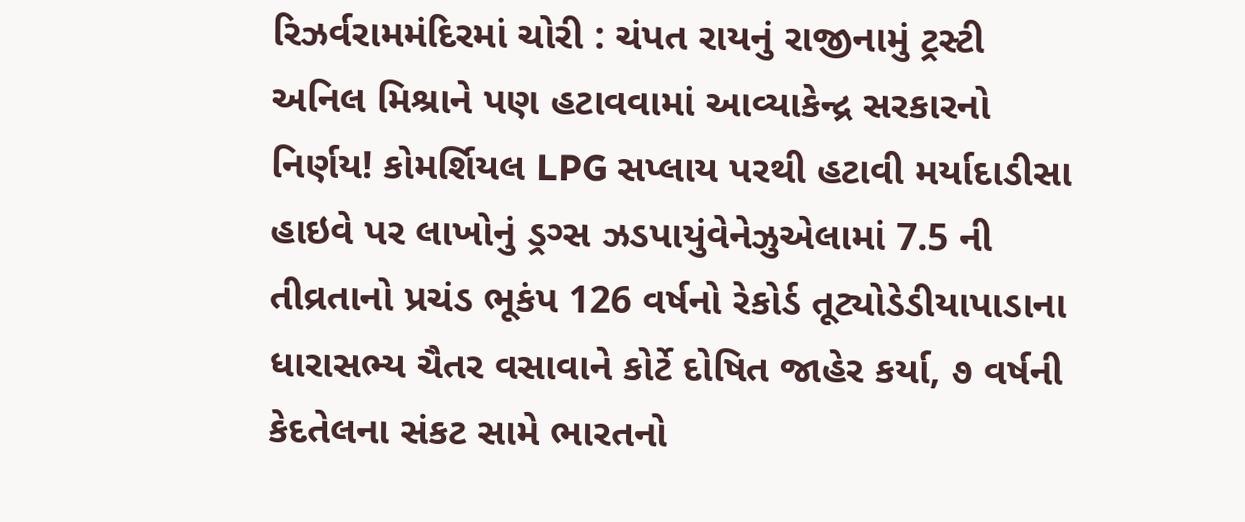રિઝર્વરામમંદિરમાં ચોરી : ચંપત રાયનું રાજીનામું ટ્રસ્ટી અનિલ મિશ્રાને પણ હટાવવામાં આવ્યાકેન્દ્ર સરકારનો નિર્ણય! કોમર્શિયલ LPG સપ્લાય પરથી હટાવી મર્યાદાડીસા હાઇવે પર લાખોનું ડ્રગ્સ ઝડપાયુંવેનેઝુએલામાં 7.5 ની તીવ્રતાનો પ્રચંડ ભૂકંપ 126 વર્ષનો રેકોર્ડ તૂટ્યોડેડીયાપાડાના ધારાસભ્ય ચૈતર વસાવાને કોર્ટે દોષિત જાહેર કર્યા, ૭ વર્ષની કેદતેલના સંકટ સામે ભારતનો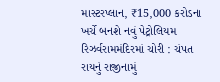માસ્ટરપ્લાન, ₹15,000 કરોડના ખર્ચે બનશે નવું પેટ્રોલિયમ રિઝર્વરામમંદિરમાં ચોરી : ચંપત રાયનું રાજીનામું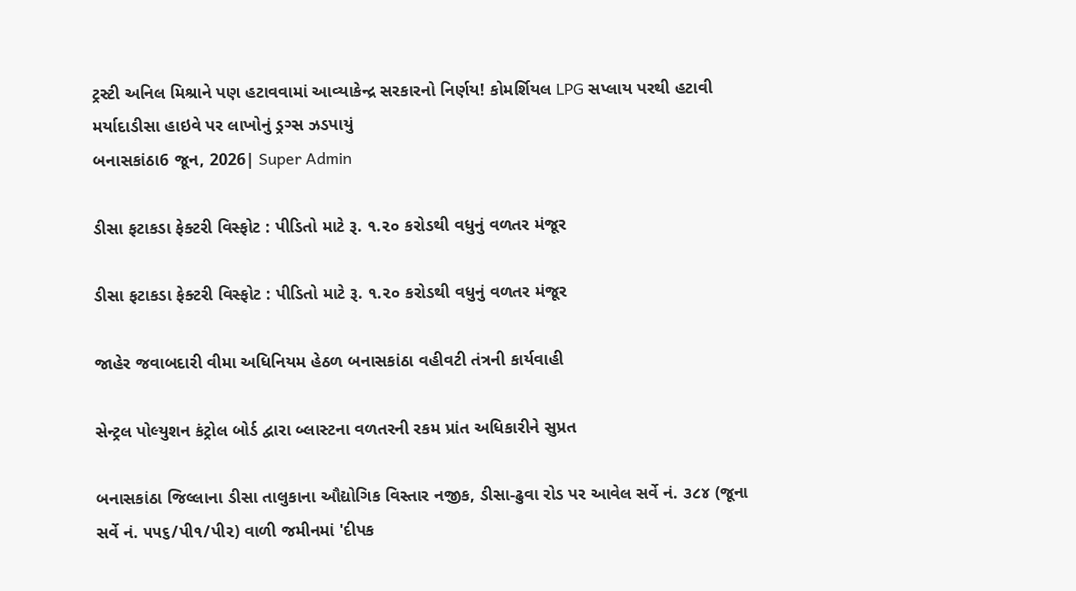ટ્રસ્ટી અનિલ મિશ્રાને પણ હટાવવામાં આવ્યાકેન્દ્ર સરકારનો નિર્ણય! કોમર્શિયલ LPG સપ્લાય પરથી હટાવી મર્યાદાડીસા હાઇવે પર લાખોનું ડ્રગ્સ ઝડપાયું
બનાસકાંઠા6 જૂન, 2026| Super Admin

ડીસા ફટાકડા ફેક્ટરી વિસ્ફોટ : પીડિતો માટે રૂ. ૧.૨૦ કરોડથી વધુનું વળતર મંજૂર

ડીસા ફટાકડા ફેક્ટરી વિસ્ફોટ : પીડિતો માટે રૂ. ૧.૨૦ કરોડથી વધુનું વળતર મંજૂર

જાહેર જવાબદારી વીમા અધિનિયમ હેઠળ બનાસકાંઠા વહીવટી તંત્રની કાર્યવાહી

સેન્ટ્રલ પોલ્યુશન કંટ્રોલ બોર્ડ દ્વારા બ્લાસ્ટના વળતરની રકમ પ્રાંત અધિકારીને સુપ્રત

બનાસકાંઠા જિલ્લાના ડીસા તાલુકાના ઔદ્યોગિક વિસ્તાર નજીક, ડીસા-ઢુવા રોડ પર આવેલ સર્વે નં. ૩૮૪ (જૂના સર્વે નં. ૫૫૬/પી૧/પી૨) વાળી જમીનમાં 'દીપક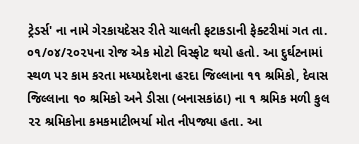ટ્રેડર્સ' ના નામે ગેરકાયદેસર રીતે ચાલતી ફટાકડાની ફેક્ટરીમાં ગત તા. ૦૧/૦૪/૨૦૨૫ના રોજ એક મોટો વિસ્ફોટ થયો હતો. આ દુર્ઘટનામાં સ્થળ પર કામ કરતા મધ્યપ્રદેશના હરદા જિલ્લાના ૧૧ શ્રમિકો, દેવાસ જિલ્લાના ૧૦ શ્રમિકો અને ડીસા (બનાસકાંઠા) ના ૧ શ્રમિક મળી કુલ ૨૨ શ્રમિકોના કમકમાટીભર્યા મોત નીપજ્યા હતા. આ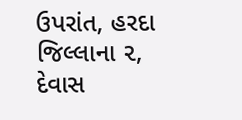ઉપરાંત, હરદા જિલ્લાના ૨, દેવાસ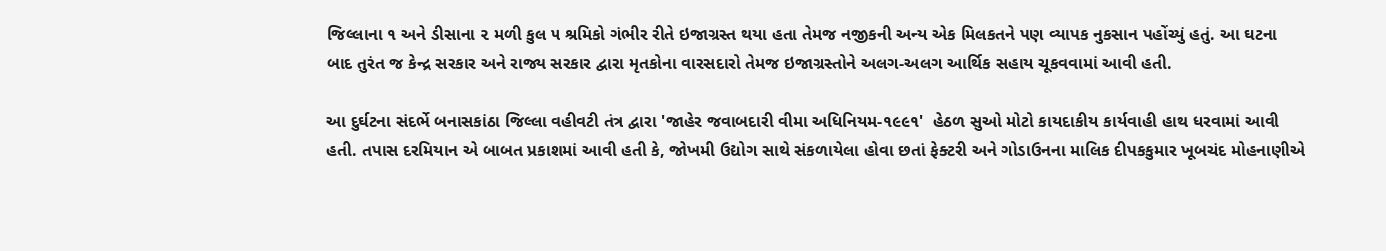જિલ્લાના ૧ અને ડીસાના ૨ મળી કુલ ૫ શ્રમિકો ગંભીર રીતે ઇજાગ્રસ્ત થયા હતા તેમજ નજીકની અન્ય એક મિલકતને પણ વ્યાપક નુકસાન પહોંચ્યું હતું. આ ઘટના બાદ તુરંત જ કેન્દ્ર સરકાર અને રાજ્ય સરકાર દ્વારા મૃતકોના વારસદારો તેમજ ઇજાગ્રસ્તોને અલગ-અલગ આર્થિક સહાય ચૂકવવામાં આવી હતી.

આ દુર્ઘટના સંદર્ભે બનાસકાંઠા જિલ્લા વહીવટી તંત્ર દ્વારા 'જાહેર જવાબદારી વીમા અધિનિયમ-૧૯૯૧'  હેઠળ સુઓ મોટો કાયદાકીય કાર્યવાહી હાથ ધરવામાં આવી હતી. તપાસ દરમિયાન એ બાબત પ્રકાશમાં આવી હતી કે, જોખમી ઉદ્યોગ સાથે સંકળાયેલા હોવા છતાં ફેક્ટરી અને ગોડાઉનના માલિક દીપકકુમાર ખૂબચંદ મોહનાણીએ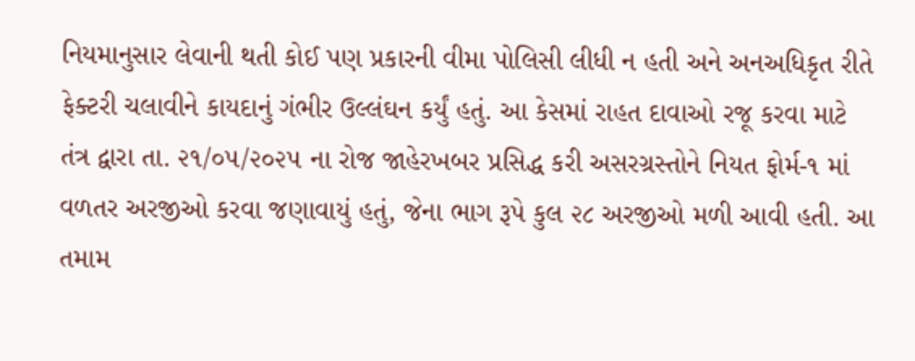નિયમાનુસાર લેવાની થતી કોઈ પણ પ્રકારની વીમા પોલિસી લીધી ન હતી અને અનઅધિકૃત રીતે ફેક્ટરી ચલાવીને કાયદાનું ગંભીર ઉલ્લંઘન કર્યું હતું. આ કેસમાં રાહત દાવાઓ રજૂ કરવા માટે તંત્ર દ્વારા તા. ૨૧/૦૫/૨૦૨૫ ના રોજ જાહેરખબર પ્રસિદ્ધ કરી અસરગ્રસ્તોને નિયત ફોર્મ-૧ માં વળતર અરજીઓ કરવા જણાવાયું હતું, જેના ભાગ રૂપે કુલ ૨૮ અરજીઓ મળી આવી હતી. આ તમામ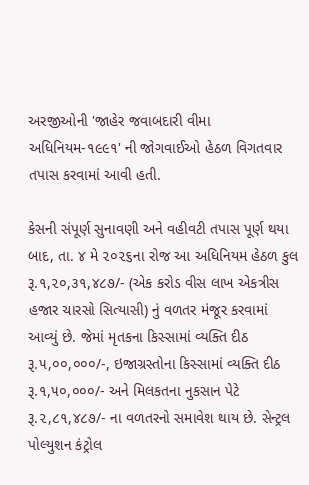અરજીઓની 'જાહેર જવાબદારી વીમા અધિનિયમ-૧૯૯૧' ની જોગવાઈઓ હેઠળ વિગતવાર તપાસ કરવામાં આવી હતી.

કેસની સંપૂર્ણ સુનાવણી અને વહીવટી તપાસ પૂર્ણ થયા બાદ, તા. ૪ મે ૨૦૨૬ના રોજ આ અધિનિયમ હેઠળ કુલ રૂ.૧,૨૦,૩૧,૪૮૭/- (એક કરોડ વીસ લાખ એકત્રીસ હજાર ચારસો સિત્યાસી) નું વળતર મંજૂર કરવામાં આવ્યું છે. જેમાં મૃતકના કિસ્સામાં વ્યક્તિ દીઠ રૂ.૫,૦૦,૦૦૦/-, ઇજાગ્રસ્તોના કિસ્સામાં વ્યક્તિ દીઠ રૂ.૧,૫૦,૦૦૦/- અને મિલકતના નુકસાન પેટે રૂ.૨,૮૧,૪૮૭/- ના વળતરનો સમાવેશ થાય છે. સેન્ટ્રલ પોલ્યુશન કંટ્રોલ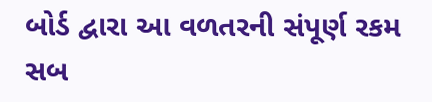બોર્ડ દ્વારા આ વળતરની સંપૂર્ણ રકમ સબ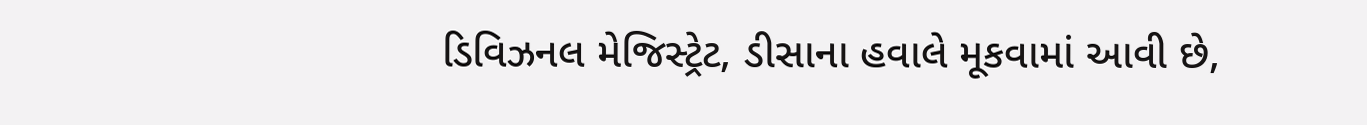ડિવિઝનલ મેજિસ્ટ્રેટ, ડીસાના હવાલે મૂકવામાં આવી છે,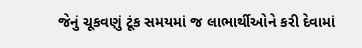જેનું ચૂકવણું ટૂંક સમયમાં જ લાભાર્થીઓને કરી દેવામાં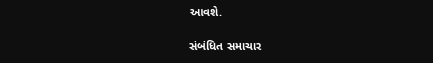આવશે.

સંબંધિત સમાચાર